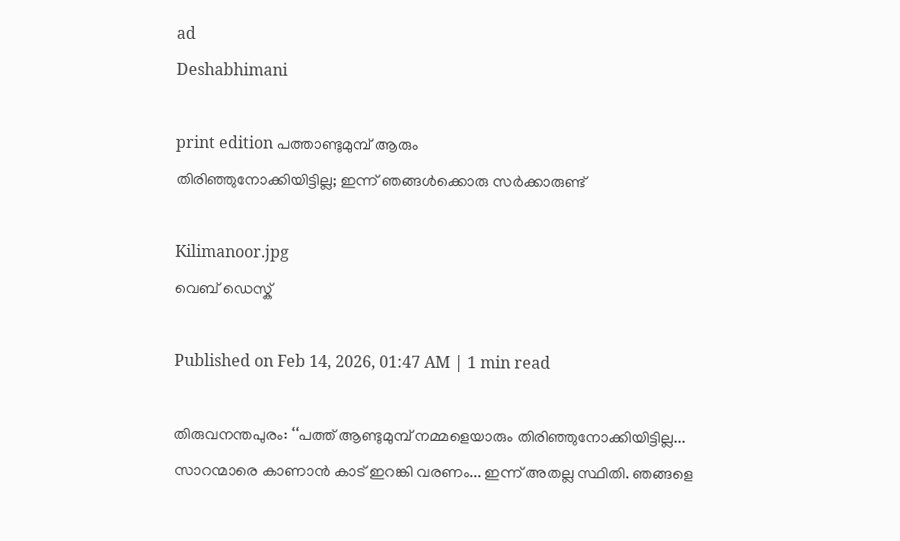ad
Deshabhimani

print edition പത്താണ്ടുമുമ്പ് ആരും
തിരിഞ്ഞുനോക്കിയിട്ടില്ല; ഇന്ന് ഞങ്ങൾക്കൊരു സർക്കാരുണ്ട്

Kilimanoor.jpg
വെബ് ഡെസ്ക്

Published on Feb 14, 2026, 01:47 AM | 1 min read

തിരുവനന്തപുരം: ‘‘പത്ത് ആണ്ടുമുമ്പ് നമ്മളെയാരും തിരിഞ്ഞുനോക്കിയിട്ടില്ല... സാറന്മാരെ കാണാൻ കാട് ഇറങ്കി വരണം... ഇന്ന് അതല്ല സ്ഥിതി. ഞങ്ങളെ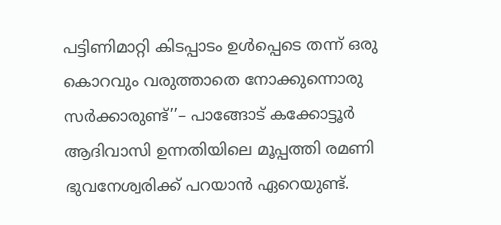പട്ടിണിമാറ്റി കിടപ്പാടം ഉൾപ്പെടെ തന്ന് ഒരു കൊറവും വരുത്താതെ നോക്കുന്നൊരു സർക്കാരുണ്ട്’’– പാങ്ങോട് കക്കോട്ടൂർ ആദിവാസി ഉന്നതിയിലെ മൂപ്പത്തി രമണി ഭുവനേശ്വരിക്ക് പറയാൻ ഏറെയുണ്ട്‌.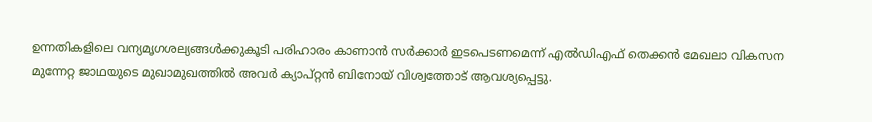ഉന്നതികളിലെ വന്യമൃഗശല്യങ്ങൾക്കുകൂടി പരിഹാരം കാണാൻ സർക്കാർ ഇടപെടണമെന്ന് എൽഡിഎഫ്‌ തെക്കൻ മേഖലാ വികസന മുന്നേറ്റ ജാഥയുടെ മുഖാമുഖത്തിൽ അവർ ക്യാപ്‌റ്റൻ ബിനോയ്‌ വിശ്വത്തോട്‌ ആവശ്യപ്പെട്ടു.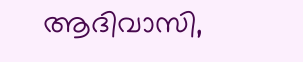ആദിവാസി,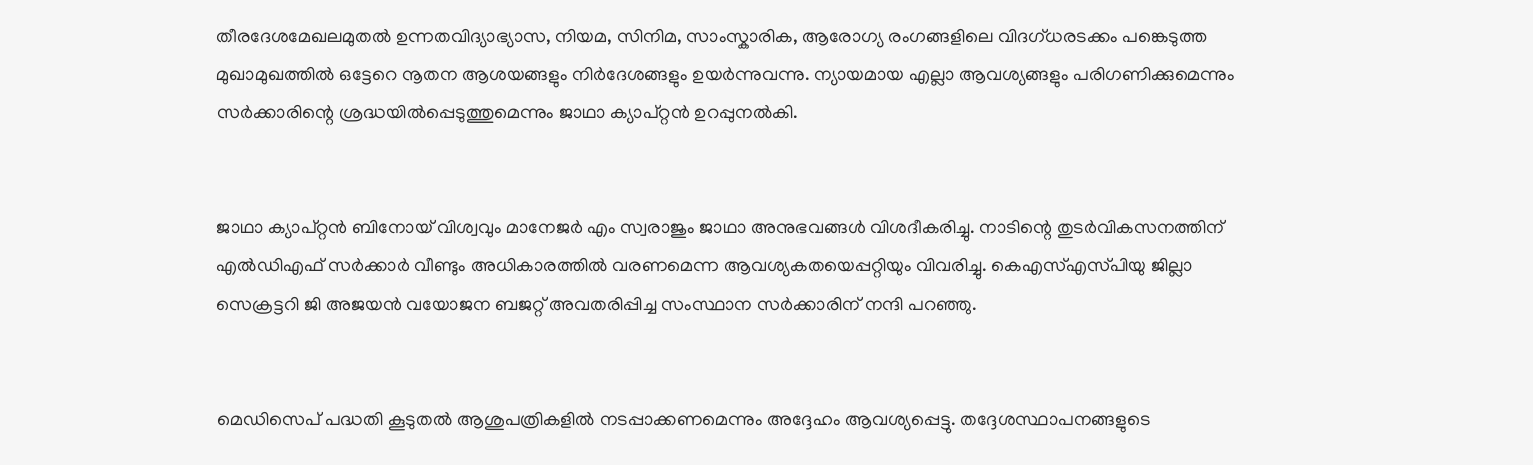തീരദേശമേഖലമുതൽ ഉന്നതവിദ്യാഭ്യാസ, നിയമ, സിനിമ, സാംസ്കാരിക, ആരോഗ്യ രംഗങ്ങളിലെ വിദഗ്ധരടക്കം പങ്കെടുത്ത മുഖാമുഖത്തിൽ ഒട്ടേറെ നൂതന ആശയങ്ങളും നിർദേശങ്ങളും ഉയർന്നുവന്നു. ന്യായമായ എല്ലാ ആവശ്യങ്ങളും പരിഗണിക്കുമെന്നും സർക്കാരിന്റെ ശ്രദ്ധയിൽപ്പെടുത്തുമെന്നും ജാഥാ ക്യാപ്റ്റൻ ഉറപ്പുനൽകി.


ജാഥാ ക്യാപ്റ്റൻ ബിനോയ് വിശ്വവും മാനേജർ എം സ്വരാജും ജാഥാ അനുഭവങ്ങൾ വിശദീകരിച്ചു. നാടിന്റെ തുടർവികസനത്തിന് എൽഡിഎഫ് സർക്കാർ വീണ്ടും അധികാരത്തിൽ വരണമെന്ന ആവശ്യകതയെപ്പറ്റിയും വിവരിച്ചു. കെഎസ്‌എസ്‌പിയു ജില്ലാ സെക്രട്ടറി ജി അജയൻ വയോജന ബജറ്റ് അവതരിപ്പിച്ച സംസ്ഥാന സർക്കാരിന് നന്ദി പറഞ്ഞു.


മെഡിസെപ് പദ്ധതി കൂടുതൽ ആശുപത്രികളിൽ നടപ്പാക്കണമെന്നും അദ്ദേഹം ആവശ്യപ്പെട്ടു. തദ്ദേശസ്ഥാപനങ്ങളുടെ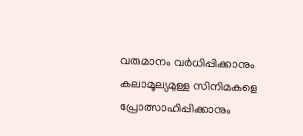വരുമാനം വർധിപ്പിക്കാനും കലാമൂല്യമുള്ള സിനിമകളെ പ്രോത്സാഹിപ്പിക്കാനും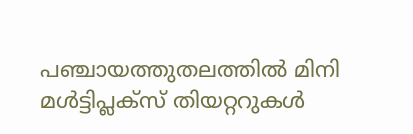പഞ്ചായത്തുതലത്തിൽ മിനി മൾട്ടിപ്ലക്സ് തിയറ്ററുകൾ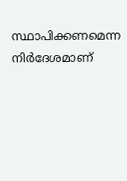സ്ഥാപിക്കണമെന്ന നിർദേശമാണ്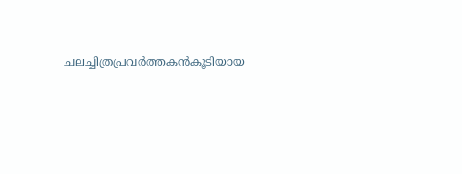ചലച്ചിത്രപ്രവർത്തകൻകൂടിയായ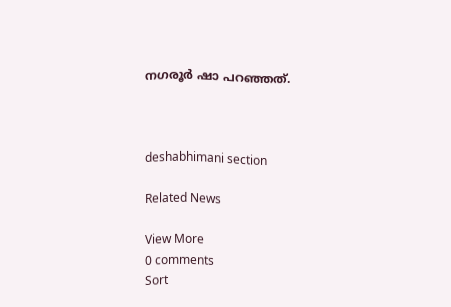നഗരൂർ ഷാ പറഞ്ഞത്.



deshabhimani section

Related News

View More
0 comments
Sort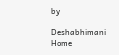by

Deshabhimani
Home